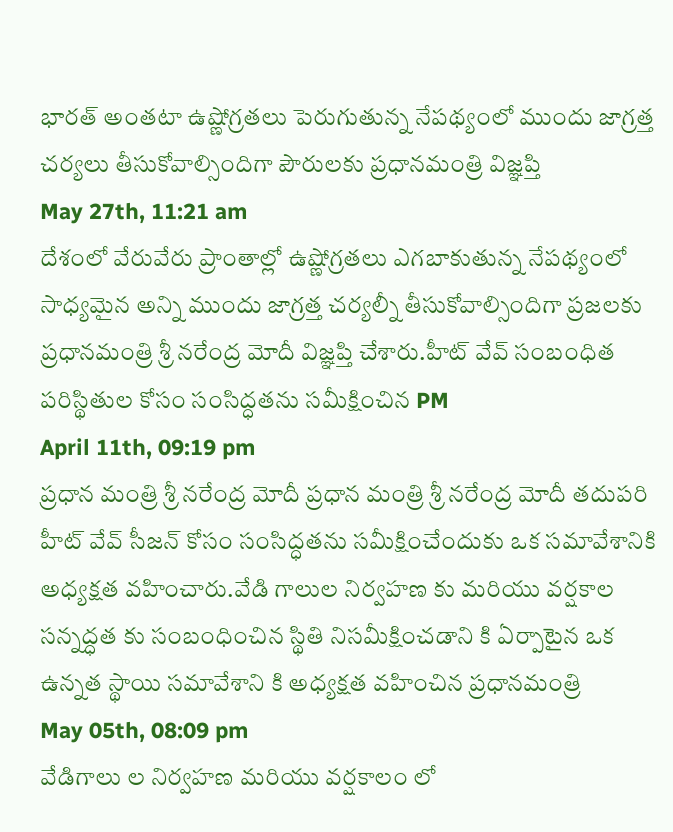భారత్ అంతటా ఉష్ణోగ్రతలు పెరుగుతున్న నేపథ్యంలో ముందు జాగ్రత్త చర్యలు తీసుకోవాల్సిందిగా పౌరులకు ప్రధానమంత్రి విజ్ఞప్తి
May 27th, 11:21 am
దేశంలో వేరువేరు ప్రాంతాల్లో ఉష్ణోగ్రతలు ఎగబాకుతున్న నేపథ్యంలో సాధ్యమైన అన్ని ముందు జాగ్రత్త చర్యల్నీ తీసుకోవాల్సిందిగా ప్రజలకు ప్రధానమంత్రి శ్రీ నరేంద్ర మోదీ విజ్ఞప్తి చేశారు.హీట్ వేవ్ సంబంధిత పరిస్థితుల కోసం సంసిద్ధతను సమీక్షించిన PM
April 11th, 09:19 pm
ప్రధాన మంత్రి శ్రీ నరేంద్ర మోదీ ప్రధాన మంత్రి శ్రీ నరేంద్ర మోదీ తదుపరి హీట్ వేవ్ సీజన్ కోసం సంసిద్ధతను సమీక్షించేందుకు ఒక సమావేశానికి అధ్యక్షత వహించారు.వేడి గాలుల నిర్వహణ కు మరియు వర్షకాల సన్నద్ధత కు సంబంధించిన స్థితి నిసమీక్షించడాని కి ఏర్పాటైన ఒక ఉన్నత స్థాయి సమావేశాని కి అధ్యక్షత వహించిన ప్రధానమంత్రి
May 05th, 08:09 pm
వేడిగాలు ల నిర్వహణ మరియు వర్షకాలం లో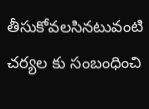తీసుకోవలసినటువంటి చర్యల కు సంబంధించి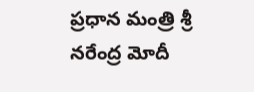ప్రధాన మంత్రి శ్రీ నరేంద్ర మోదీ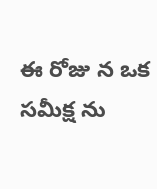ఈ రోజు న ఒక సమీక్ష ను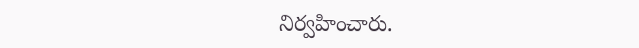నిర్వహించారు.